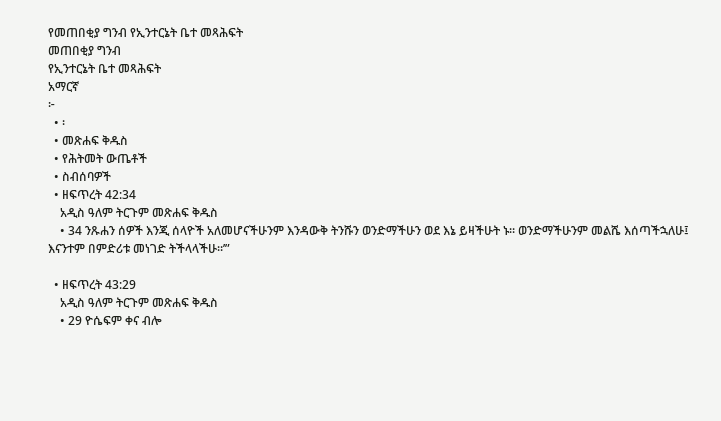የመጠበቂያ ግንብ የኢንተርኔት ቤተ መጻሕፍት
መጠበቂያ ግንብ
የኢንተርኔት ቤተ መጻሕፍት
አማርኛ
፦
  • ፡
  • መጽሐፍ ቅዱስ
  • የሕትመት ውጤቶች
  • ስብሰባዎች
  • ዘፍጥረት 42:34
    አዲስ ዓለም ትርጉም መጽሐፍ ቅዱስ
    • 34 ንጹሐን ሰዎች እንጂ ሰላዮች አለመሆናችሁንም እንዳውቅ ትንሹን ወንድማችሁን ወደ እኔ ይዛችሁት ኑ። ወንድማችሁንም መልሼ እሰጣችኋለሁ፤ እናንተም በምድሪቱ መነገድ ትችላላችሁ።’”

  • ዘፍጥረት 43:29
    አዲስ ዓለም ትርጉም መጽሐፍ ቅዱስ
    • 29 ዮሴፍም ቀና ብሎ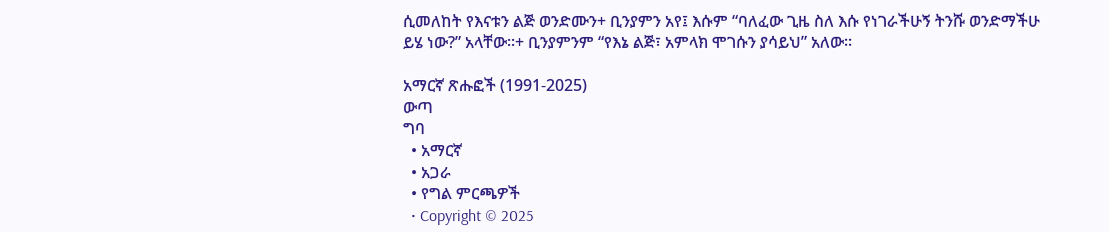ሲመለከት የእናቱን ልጅ ወንድሙን+ ቢንያምን አየ፤ እሱም “ባለፈው ጊዜ ስለ እሱ የነገራችሁኝ ትንሹ ወንድማችሁ ይሄ ነው?” አላቸው።+ ቢንያምንም “የእኔ ልጅ፣ አምላክ ሞገሱን ያሳይህ” አለው።

አማርኛ ጽሑፎች (1991-2025)
ውጣ
ግባ
  • አማርኛ
  • አጋራ
  • የግል ምርጫዎች
  • Copyright © 2025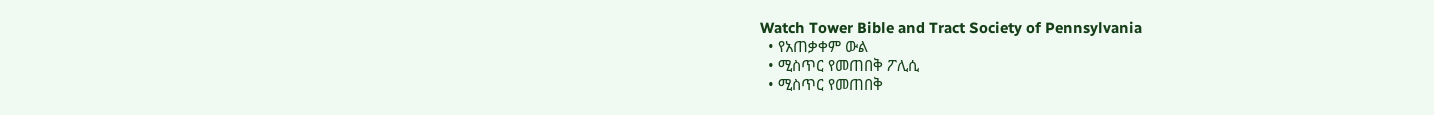Watch Tower Bible and Tract Society of Pennsylvania
  • የአጠቃቀም ውል
  • ሚስጥር የመጠበቅ ፖሊሲ
  • ሚስጥር የመጠበቅ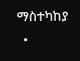ማስተካከያ
  •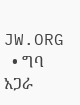JW.ORG
  • ግባ
አጋራ